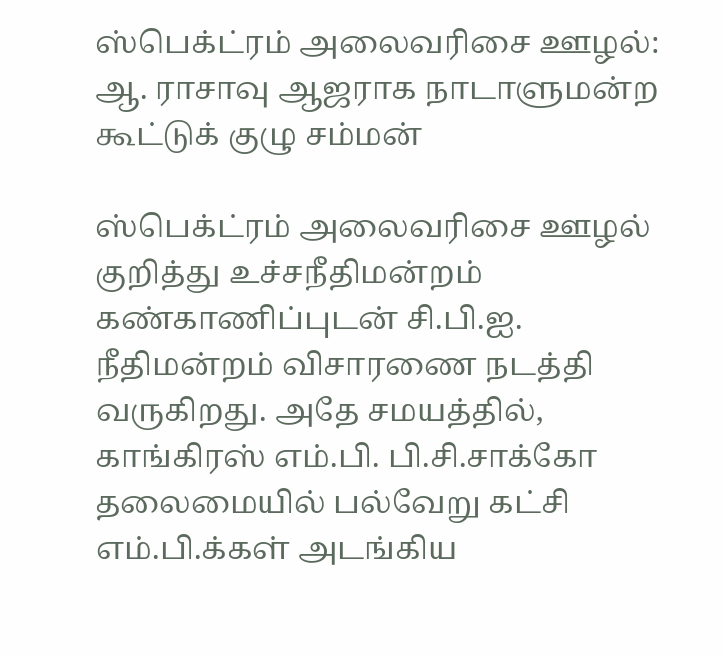ஸ்பெக்ட்ரம் அலைவரிசை ஊழல்: ஆ. ராசாவு ஆஜராக நாடாளுமன்ற கூட்டுக் குழு சம்மன்

ஸ்பெக்ட்ரம் அலைவரிசை ஊழல் குறித்து உச்சநீதிமன்றம் கண்காணிப்புடன் சி.பி.ஐ. நீதிமன்றம் விசாரணை நடத்தி வருகிறது. அதே சமயத்தில், காங்கிரஸ் எம்.பி. பி.சி.சாக்கோ தலைமையில் பல்வேறு கட்சி எம்.பி.க்கள் அடங்கிய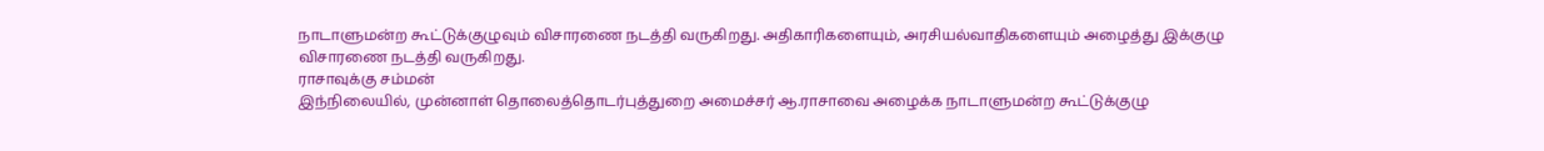நாடாளுமன்ற கூட்டுக்குழுவும் விசாரணை நடத்தி வருகிறது. அதிகாரிகளையும், அரசியல்வாதிகளையும் அழைத்து இக்குழு விசாரணை நடத்தி வருகிறது.
ராசாவுக்கு சம்மன்
இந்நிலையில், முன்னாள் தொலைத்தொடர்புத்துறை அமைச்சர் ஆ.ராசாவை அழைக்க நாடாளுமன்ற கூட்டுக்குழு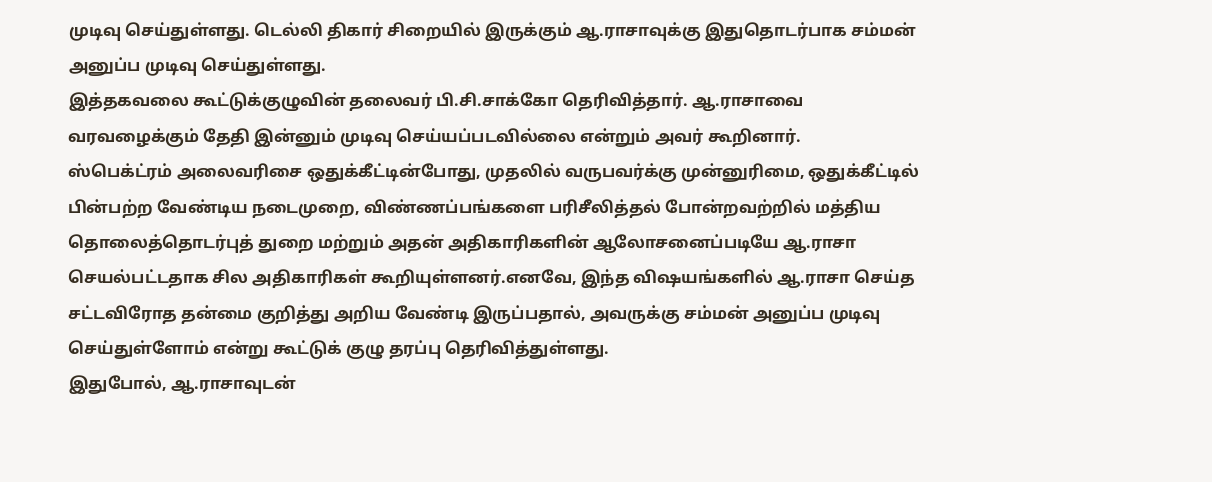முடிவு செய்துள்ளது. டெல்லி திகார் சிறையில் இருக்கும் ஆ.ராசாவுக்கு இதுதொடர்பாக சம்மன் அனுப்ப முடிவு செய்துள்ளது.
இத்தகவலை கூட்டுக்குழுவின் தலைவர் பி.சி.சாக்கோ தெரிவித்தார். ஆ.ராசாவை வரவழைக்கும் தேதி இன்னும் முடிவு செய்யப்படவில்லை என்றும் அவர் கூறினார்.
ஸ்பெக்ட்ரம் அலைவரிசை ஒதுக்கீட்டின்போது, முதலில் வருபவர்க்கு முன்னுரிமை, ஒதுக்கீட்டில் பின்பற்ற வேண்டிய நடைமுறை, விண்ணப்பங்களை பரிசீலித்தல் போன்றவற்றில் மத்திய தொலைத்தொடர்புத் துறை மற்றும் அதன் அதிகாரிகளின் ஆலோசனைப்படியே ஆ.ராசா செயல்பட்டதாக சில அதிகாரிகள் கூறியுள்ளனர்.எனவே, இந்த விஷயங்களில் ஆ.ராசா செய்த சட்டவிரோத தன்மை குறித்து அறிய வேண்டி இருப்பதால், அவருக்கு சம்மன் அனுப்ப முடிவு செய்துள்ளோம் என்று கூட்டுக் குழு தரப்பு தெரிவித்துள்ளது.
இதுபோல், ஆ.ராசாவுடன்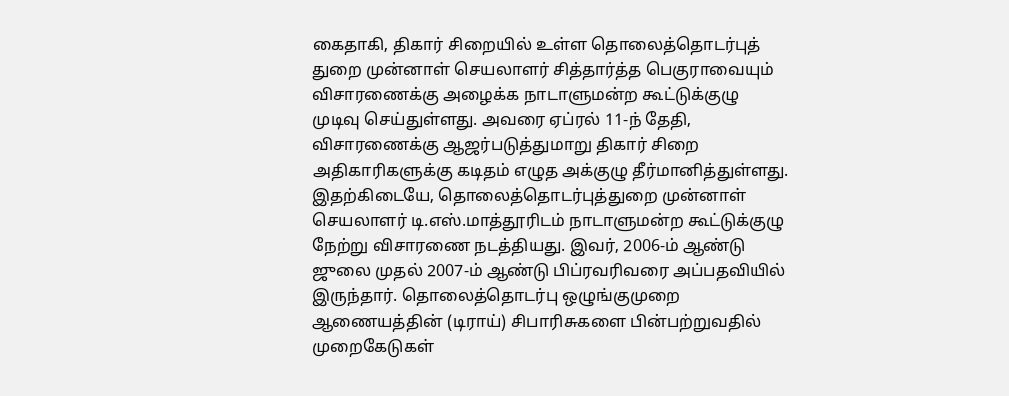கைதாகி, திகார் சிறையில் உள்ள தொலைத்தொடர்புத் துறை முன்னாள் செயலாளர் சித்தார்த்த பெகுராவையும் விசாரணைக்கு அழைக்க நாடாளுமன்ற கூட்டுக்குழு முடிவு செய்துள்ளது. அவரை ஏப்ரல் 11-ந் தேதி, விசாரணைக்கு ஆஜர்படுத்துமாறு திகார் சிறை அதிகாரிகளுக்கு கடிதம் எழுத அக்குழு தீர்மானித்துள்ளது.
இதற்கிடையே, தொலைத்தொடர்புத்துறை முன்னாள் செயலாளர் டி.எஸ்.மாத்தூரிடம் நாடாளுமன்ற கூட்டுக்குழு நேற்று விசாரணை நடத்தியது. இவர், 2006-ம் ஆண்டு ஜுலை முதல் 2007-ம் ஆண்டு பிப்ரவரிவரை அப்பதவியில் இருந்தார். தொலைத்தொடர்பு ஒழுங்குமுறை ஆணையத்தின் (டிராய்) சிபாரிசுகளை பின்பற்றுவதில் முறைகேடுகள்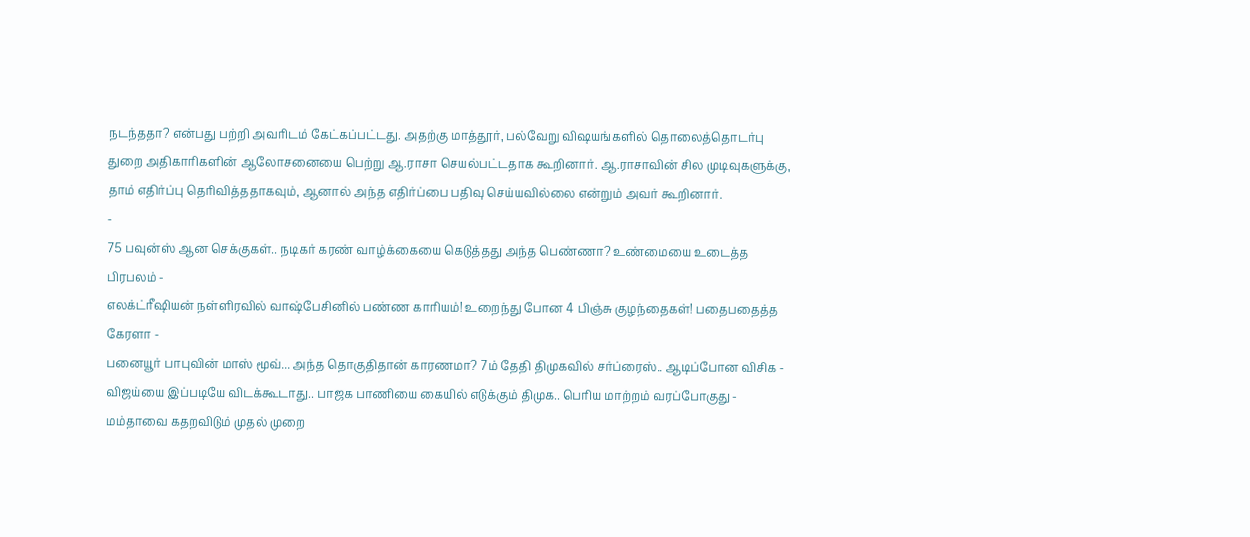நடந்ததா? என்பது பற்றி அவரிடம் கேட்கப்பட்டது. அதற்கு மாத்தூர், பல்வேறு விஷயங்களில் தொலைத்தொடர்பு துறை அதிகாரிகளின் ஆலோசனையை பெற்று ஆ.ராசா செயல்பட்டதாக கூறினார். ஆ.ராசாவின் சில முடிவுகளுக்கு, தாம் எதிர்ப்பு தெரிவித்ததாகவும், ஆனால் அந்த எதிர்ப்பை பதிவு செய்யவில்லை என்றும் அவர் கூறினார்.
-
75 பவுன்ஸ் ஆன செக்குகள்.. நடிகர் கரண் வாழ்க்கையை கெடுத்தது அந்த பெண்ணா? உண்மையை உடைத்த பிரபலம் -
எலக்ட்ரீஷியன் நள்ளிரவில் வாஷ்பேசினில் பண்ண காரியம்! உறைந்து போன 4 பிஞ்சு குழந்தைகள்! பதைபதைத்த கேரளா -
பனையூர் பாபுவின் மாஸ் மூவ்... அந்த தொகுதிதான் காரணமா? 7ம் தேதி திமுகவில் சர்ப்ரைஸ்.. ஆடிப்போன விசிக -
விஜய்யை இப்படியே விடக்கூடாது.. பாஜக பாணியை கையில் எடுக்கும் திமுக.. பெரிய மாற்றம் வரப்போகுது -
மம்தாவை கதறவிடும் முதல் முறை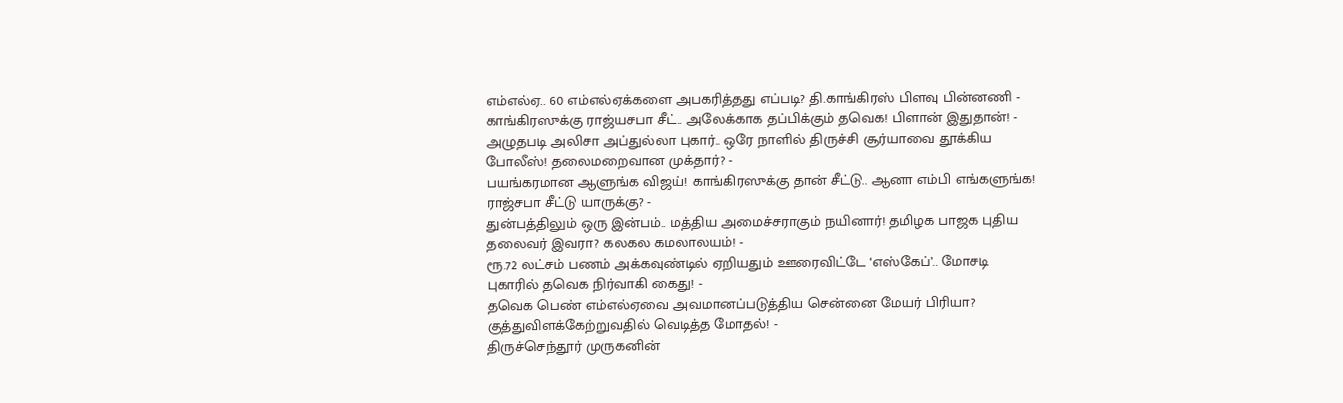எம்எல்ஏ.. 60 எம்எல்ஏக்களை அபகரித்தது எப்படி? தி.காங்கிரஸ் பிளவு பின்னணி -
காங்கிரஸுக்கு ராஜ்யசபா சீட்.. அலேக்காக தப்பிக்கும் தவெக! பிளான் இதுதான்! -
அழுதபடி அலிசா அப்துல்லா புகார்.. ஒரே நாளில் திருச்சி சூர்யாவை தூக்கிய போலீஸ்! தலைமறைவான முக்தார்? -
பயங்கரமான ஆளுங்க விஜய்! காங்கிரஸுக்கு தான் சீட்டு.. ஆனா எம்பி எங்களுங்க! ராஜ்சபா சீட்டு யாருக்கு? -
துன்பத்திலும் ஒரு இன்பம்.. மத்திய அமைச்சராகும் நயினார்! தமிழக பாஜக புதிய தலைவர் இவரா? கலகல கமலாலயம்! -
ரூ.72 லட்சம் பணம் அக்கவுண்டில் ஏறியதும் ஊரைவிட்டே ‘எஸ்கேப்’.. மோசடி புகாரில் தவெக நிர்வாகி கைது! -
தவெக பெண் எம்எல்ஏவை அவமானப்படுத்திய சென்னை மேயர் பிரியா? குத்துவிளக்கேற்றுவதில் வெடித்த மோதல்! -
திருச்செந்தூர் முருகனின்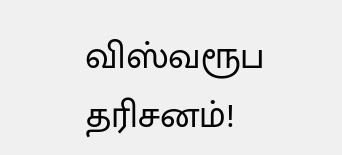விஸ்வரூப தரிசனம்!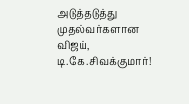அடுத்தடுத்து முதல்வர்களான விஜய், டி.கே.சிவக்குமார்!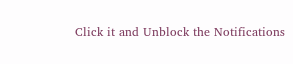Click it and Unblock the Notifications